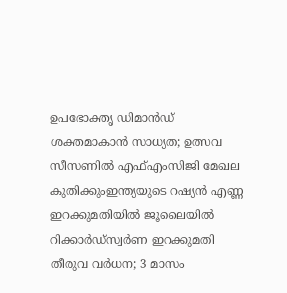ഉപഭോക്തൃ ഡിമാന്‍ഡ് ശക്തമാകാന്‍ സാധ്യത; ഉത്സവ സീസണില്‍ എഫ്എംസിജി മേഖല കുതിക്കുംഇന്ത്യയുടെ റഷ്യൻ എണ്ണ ഇറക്കുമതിയിൽ ജൂലൈയിൽ റിക്കാർഡ്സ്വര്‍ണ ഇറക്കുമതി തീരുവ വര്‍ധന; 3 മാസം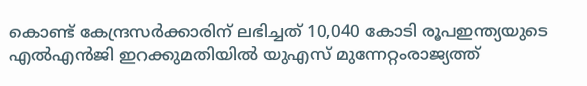കൊണ്ട് കേന്ദ്രസര്‍ക്കാരിന് ലഭിച്ചത് 10,040 കോടി രൂപഇന്ത്യയുടെ എൽഎൻജി ഇറക്കുമതിയില്‍ യുഎസ് മുന്നേറ്റംരാജ്യത്ത്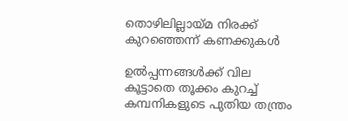തൊഴിലില്ലായ്മ നിരക്ക് കുറഞ്ഞെന്ന് കണക്കുകൾ

ഉൽപ്പന്നങ്ങൾക്ക് വില കൂട്ടാതെ തൂക്കം കുറച്ച് കമ്പനികളുടെ പുതിയ തന്ത്രം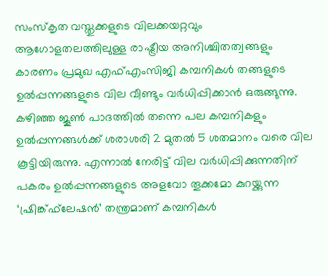സംസ്‌കൃത വസ്തുക്കളുടെ വിലക്കയറ്റവും ആഗോളതലത്തിലുള്ള രാഷ്ട്രീയ അനിശ്ചിതത്വങ്ങളും കാരണം പ്രമുഖ എഫ്എംസിജി കമ്പനികൾ തങ്ങളുടെ ഉൽപ്പന്നങ്ങളുടെ വില വീണ്ടും വർധിപ്പിക്കാൻ ഒരുങ്ങുന്നു. കഴിഞ്ഞ ജൂൺ പാദത്തിൽ തന്നെ പല കമ്പനികളും ഉൽപ്പന്നങ്ങൾക്ക് ശരാശരി 2 മുതൽ 5 ശതമാനം വരെ വില കൂട്ടിയിരുന്നു. എന്നാൽ നേരിട്ട് വില വർധിപ്പിക്കുന്നതിന് പകരം ഉൽപ്പന്നങ്ങളുടെ അളവോ തൂക്കമോ കുറയ്ക്കുന്ന ‘ഷ്രിങ്ക്ഫ്‌ലേഷൻ’ തന്ത്രമാണ് കമ്പനികൾ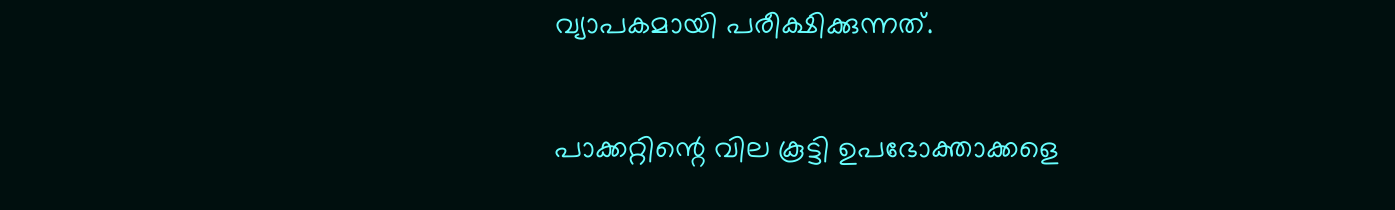വ്യാപകമായി പരീക്ഷിക്കുന്നത്.

പാക്കറ്റിന്റെ വില കൂട്ടി ഉപഭോക്താക്കളെ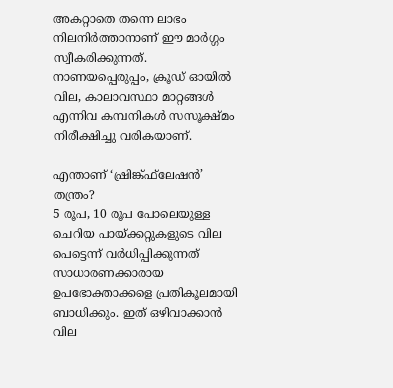അകറ്റാതെ തന്നെ ലാഭം നിലനിർത്താനാണ് ഈ മാർഗ്ഗം സ്വീകരിക്കുന്നത്. നാണയപ്പെരുപ്പം, ക്രൂഡ് ഓയിൽ വില, കാലാവസ്ഥാ മാറ്റങ്ങൾ എന്നിവ കമ്പനികൾ സസൂക്ഷ്മം നിരീക്ഷിച്ചു വരികയാണ്.

എന്താണ് ‘ഷ്രിങ്ക്ഫ്‌ലേഷൻ’ തന്ത്രം?
5 രൂപ, 10 രൂപ പോലെയുള്ള ചെറിയ പായ്ക്കറ്റുകളുടെ വില പെട്ടെന്ന് വർധിപ്പിക്കുന്നത് സാധാരണക്കാരായ ഉപഭോക്താക്കളെ പ്രതികൂലമായി ബാധിക്കും. ഇത് ഒഴിവാക്കാൻ വില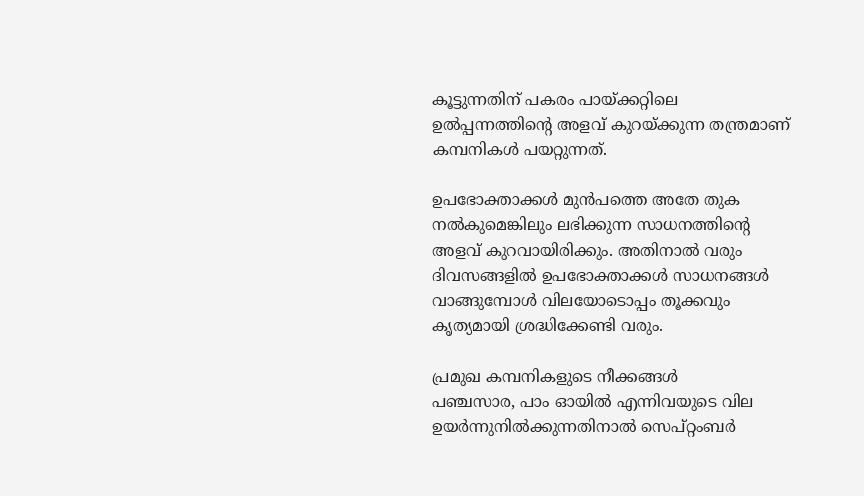കൂട്ടുന്നതിന് പകരം പായ്ക്കറ്റിലെ ഉൽപ്പന്നത്തിന്റെ അളവ് കുറയ്ക്കുന്ന തന്ത്രമാണ് കമ്പനികൾ പയറ്റുന്നത്.

ഉപഭോക്താക്കൾ മുൻപത്തെ അതേ തുക നൽകുമെങ്കിലും ലഭിക്കുന്ന സാധനത്തിന്റെ അളവ് കുറവായിരിക്കും. അതിനാൽ വരും ദിവസങ്ങളിൽ ഉപഭോക്താക്കൾ സാധനങ്ങൾ വാങ്ങുമ്പോൾ വിലയോടൊപ്പം തൂക്കവും കൃത്യമായി ശ്രദ്ധിക്കേണ്ടി വരും.

പ്രമുഖ കമ്പനികളുടെ നീക്കങ്ങൾ
പഞ്ചസാര, പാം ഓയിൽ എന്നിവയുടെ വില ഉയർന്നുനിൽക്കുന്നതിനാൽ സെപ്റ്റംബർ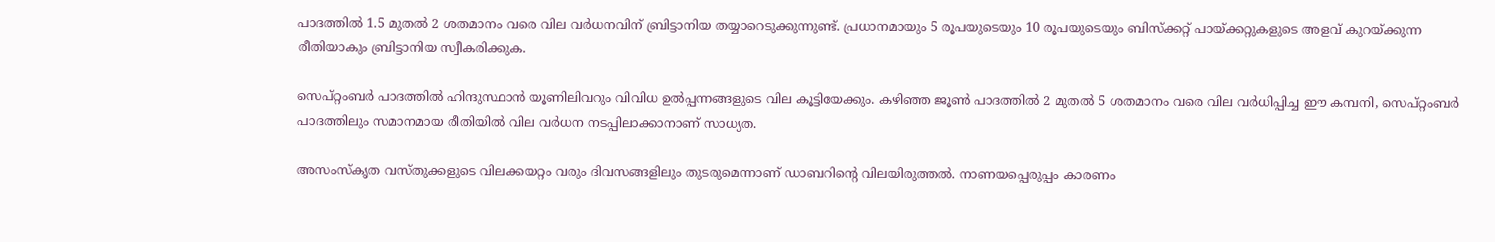പാദത്തിൽ 1.5 മുതൽ 2 ശതമാനം വരെ വില വർധനവിന് ബ്രിട്ടാനിയ തയ്യാറെടുക്കുന്നുണ്ട്. പ്രധാനമായും 5 രൂപയുടെയും 10 രൂപയുടെയും ബിസ്‌ക്കറ്റ് പായ്ക്കറ്റുകളുടെ അളവ് കുറയ്ക്കുന്ന രീതിയാകും ബ്രിട്ടാനിയ സ്വീകരിക്കുക.

സെപ്റ്റംബർ പാദത്തിൽ ഹിന്ദുസ്ഥാൻ യൂണിലിവറും വിവിധ ഉൽപ്പന്നങ്ങളുടെ വില കൂട്ടിയേക്കും. കഴിഞ്ഞ ജൂൺ പാദത്തിൽ 2 മുതൽ 5 ശതമാനം വരെ വില വർധിപ്പിച്ച ഈ കമ്പനി, സെപ്റ്റംബർ പാദത്തിലും സമാനമായ രീതിയിൽ വില വർധന നടപ്പിലാക്കാനാണ് സാധ്യത.

അസംസ്‌കൃത വസ്തുക്കളുടെ വിലക്കയറ്റം വരും ദിവസങ്ങളിലും തുടരുമെന്നാണ് ഡാബറിന്റെ വിലയിരുത്തൽ. നാണയപ്പെരുപ്പം കാരണം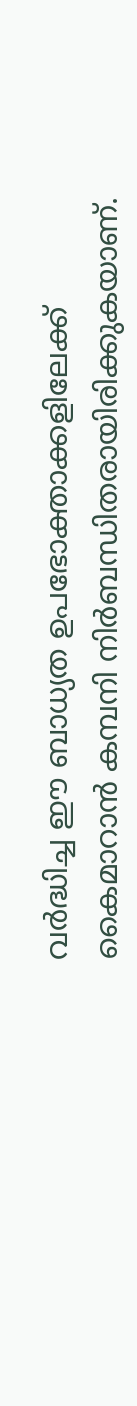വർദ്ധിച്ച ഈ ബാധ്യത ഉപഭോക്താക്കളിലേക്ക് കൈമാറാൻ കമ്പനി നിർബന്ധിതരായിരിക്കുകയാണ്.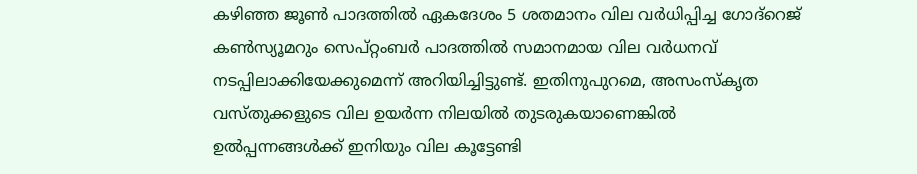കഴിഞ്ഞ ജൂൺ പാദത്തിൽ ഏകദേശം 5 ശതമാനം വില വർധിപ്പിച്ച ഗോദ്റെജ് കൺസ്യൂമറും സെപ്റ്റംബർ പാദത്തിൽ സമാനമായ വില വർധനവ് നടപ്പിലാക്കിയേക്കുമെന്ന് അറിയിച്ചിട്ടുണ്ട്. ഇതിനുപുറമെ, അസംസ്‌കൃത വസ്തുക്കളുടെ വില ഉയർന്ന നിലയിൽ തുടരുകയാണെങ്കിൽ ഉൽപ്പന്നങ്ങൾക്ക് ഇനിയും വില കൂട്ടേണ്ടി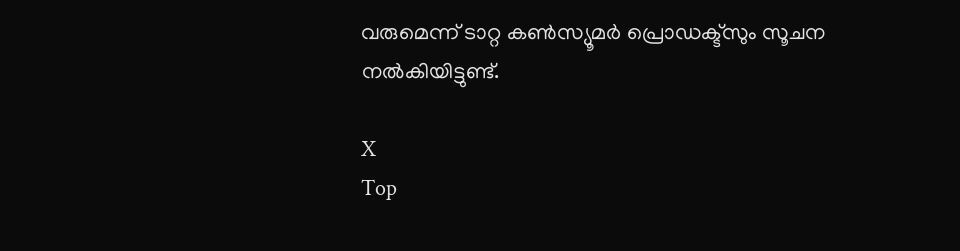വരുമെന്ന് ടാറ്റ കൺസ്യൂമർ പ്രൊഡക്ട്‌സും സൂചന നൽകിയിട്ടുണ്ട്.

X
Top